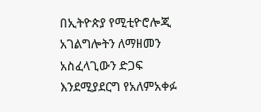በኢትዮጵያ የሚቲዮሮሎጂ አገልግሎትን ለማዘመን አስፈላጊውን ድጋፍ እንደሚያደርግ የአለምአቀፉ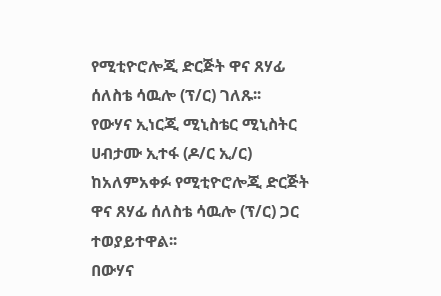የሚቲዮሮሎጂ ድርጅት ዋና ጸሃፊ ሰለስቴ ሳዉሎ (ፕ/ር) ገለጹ፡፡
የውሃና ኢነርጂ ሚኒስቴር ሚኒስትር ሀብታሙ ኢተፋ (ዶ/ር ኢ/ር) ከአለምአቀፉ የሚቲዮሮሎጂ ድርጅት ዋና ጸሃፊ ሰለስቴ ሳዉሎ (ፕ/ር) ጋር ተወያይተዋል፡፡
በውሃና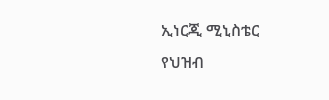ኢነርጂ ሚኒስቴር የህዝብ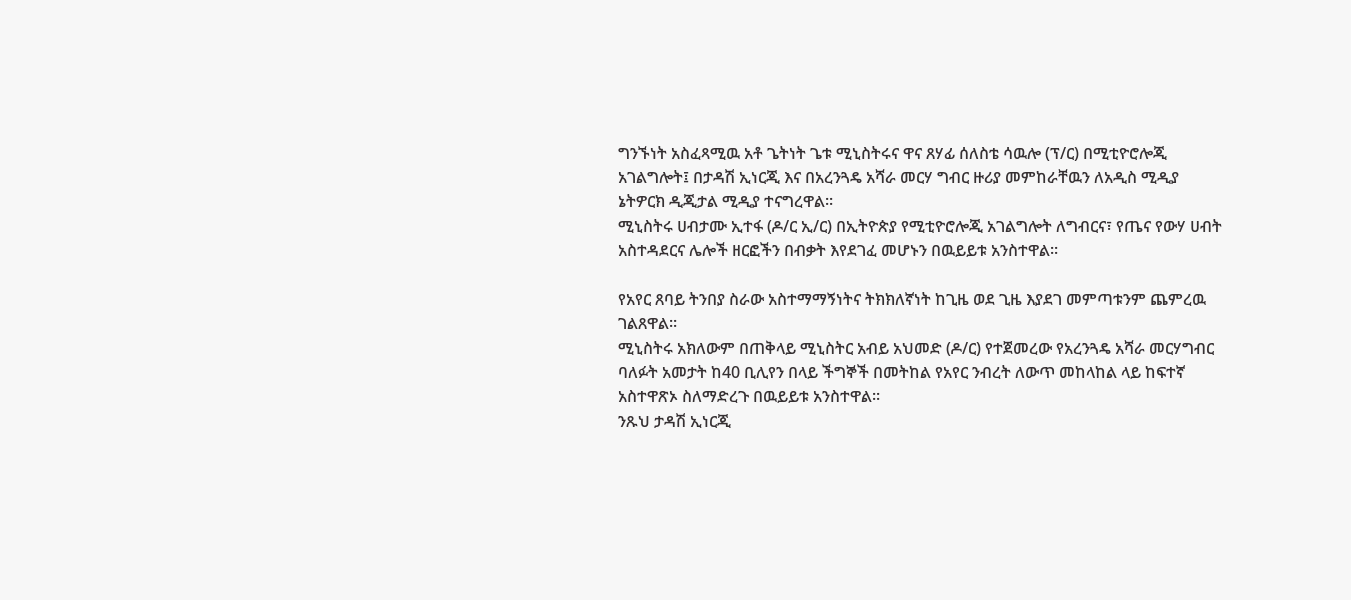ግንኙነት አስፈጻሚዉ አቶ ጌትነት ጌቱ ሚኒስትሩና ዋና ጸሃፊ ሰለስቴ ሳዉሎ (ፕ/ር) በሚቲዮሮሎጂ አገልግሎት፤ በታዳሽ ኢነርጂ እና በአረንጓዴ አሻራ መርሃ ግብር ዙሪያ መምከራቸዉን ለአዲስ ሚዲያ ኔትዎርክ ዲጂታል ሚዲያ ተናግረዋል፡፡
ሚኒስትሩ ሀብታሙ ኢተፋ (ዶ/ር ኢ/ር) በኢትዮጵያ የሚቲዮሮሎጂ አገልግሎት ለግብርና፣ የጤና የውሃ ሀብት አስተዳደርና ሌሎች ዘርፎችን በብቃት እየደገፈ መሆኑን በዉይይቱ አንስተዋል፡፡

የአየር ጸባይ ትንበያ ስራው አስተማማኝነትና ትክክለኛነት ከጊዜ ወደ ጊዜ እያደገ መምጣቱንም ጨምረዉ ገልጸዋል፡፡
ሚኒስትሩ አክለውም በጠቅላይ ሚኒስትር አብይ አህመድ (ዶ/ር) የተጀመረው የአረንጓዴ አሻራ መርሃግብር ባለፉት አመታት ከ40 ቢሊየን በላይ ችግኞች በመትከል የአየር ንብረት ለውጥ መከላከል ላይ ከፍተኛ አስተዋጽኦ ስለማድረጉ በዉይይቱ አንስተዋል፡፡
ንጹህ ታዳሽ ኢነርጂ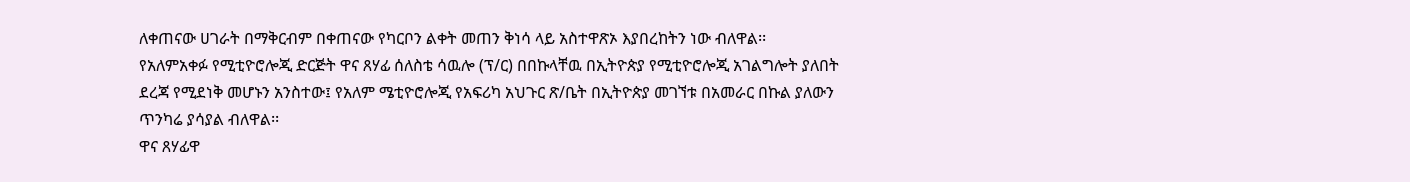ለቀጠናው ሀገራት በማቅርብም በቀጠናው የካርቦን ልቀት መጠን ቅነሳ ላይ አስተዋጽኦ እያበረከትን ነው ብለዋል፡፡
የአለምአቀፉ የሚቲዮሮሎጂ ድርጅት ዋና ጸሃፊ ሰለስቴ ሳዉሎ (ፕ/ር) በበኩላቸዉ በኢትዮጵያ የሚቲዮሮሎጂ አገልግሎት ያለበት ደረጃ የሚደነቅ መሆኑን አንስተው፤ የአለም ሜቲዮሮሎጂ የአፍሪካ አህጉር ጽ/ቤት በኢትዮጵያ መገኘቱ በአመራር በኩል ያለውን ጥንካሬ ያሳያል ብለዋል፡፡
ዋና ጸሃፊዋ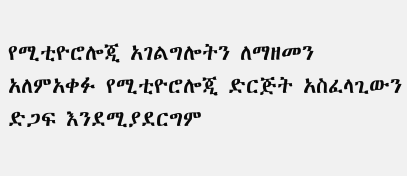የሚቲዮሮሎጂ አገልግሎትን ለማዘመን አለምአቀፉ የሚቲዮሮሎጂ ድርጅት አስፈላጊውን ድጋፍ እንደሚያደርግም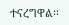ተናረግዋል፡፡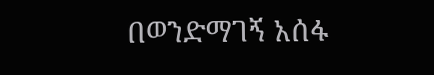በወንድማገኝ አሰፋ